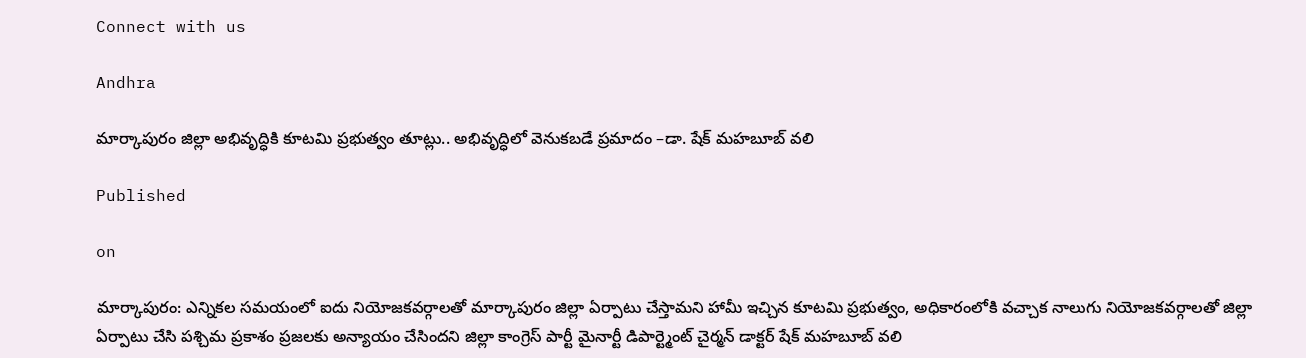Connect with us

Andhra

మార్కాపురం జిల్లా అభివృద్ధికి కూటమి ప్రభుత్వం తూట్లు.. అభివృద్ధిలో వెనుకబడే ప్రమాదం –డా. షేక్ మహబూబ్ వలి

Published

on

మార్కాపురం: ఎన్నికల సమయంలో ఐదు నియోజకవర్గాలతో మార్కాపురం జిల్లా ఏర్పాటు చేస్తామని హామీ ఇచ్చిన కూటమి ప్రభుత్వం, అధికారంలోకి వచ్చాక నాలుగు నియోజకవర్గాలతో జిల్లా ఏర్పాటు చేసి పశ్చిమ ప్రకాశం ప్రజలకు అన్యాయం చేసిందని జిల్లా కాంగ్రెస్ పార్టీ మైనార్టీ డిపార్ట్మెంట్ చైర్మన్ డాక్టర్ షేక్ మహబూబ్ వలి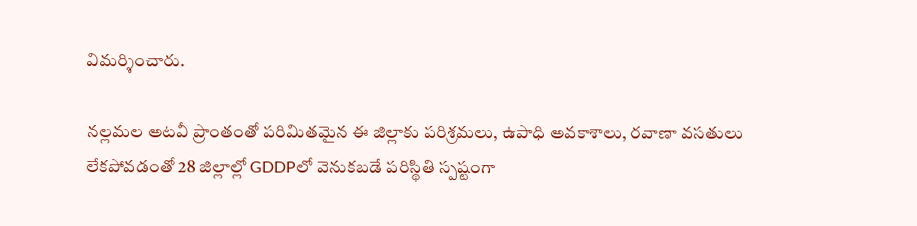విమర్శించారు.

నల్లమల అటవీ ప్రాంతంతో పరిమితమైన ఈ జిల్లాకు పరిశ్రమలు, ఉపాధి అవకాశాలు, రవాణా వసతులు లేకపోవడంతో 28 జిల్లాల్లో GDDPలో వెనుకబడే పరిస్థితి స్పష్టంగా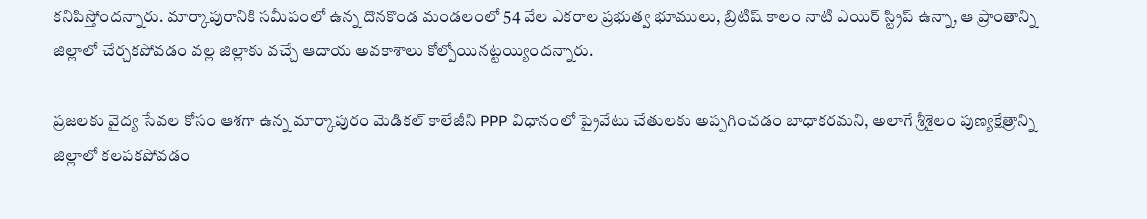కనిపిస్తోందన్నారు. మార్కాపురానికి సమీపంలో ఉన్న దొనకొండ మండలంలో 54 వేల ఎకరాల ప్రభుత్వ భూములు, బ్రిటిష్ కాలం నాటి ఎయిర్ స్ట్రిప్ ఉన్నా, ఆ ప్రాంతాన్ని జిల్లాలో చేర్చకపోవడం వల్ల జిల్లాకు వచ్చే ఆదాయ అవకాశాలు కోల్పోయినట్టయ్యిందన్నారు.

ప్రజలకు వైద్య సేవల కోసం ఆశగా ఉన్న మార్కాపురం మెడికల్ కాలేజీని PPP విధానంలో ప్రైవేటు చేతులకు అప్పగించడం బాధాకరమని, అలాగే శ్రీశైలం పుణ్యక్షేత్రాన్ని జిల్లాలో కలపకపోవడం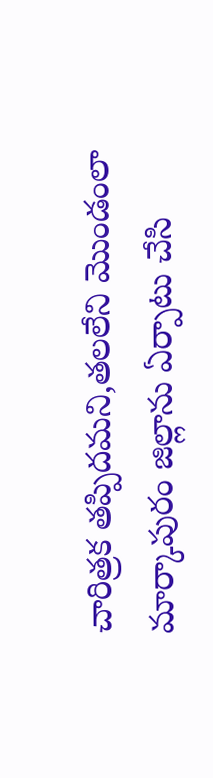చారిత్రక తప్పిదమని,తలలేని మొండంలా మార్కాపురం జిల్లాను ఏర్పాటు చేసి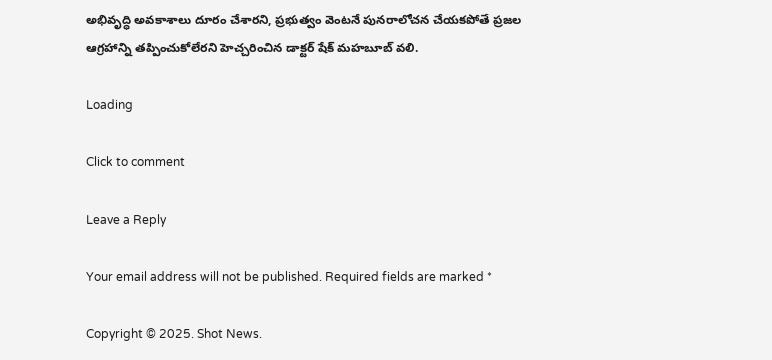అభివృద్ధి అవకాశాలు దూరం చేశారని, ప్రభుత్వం వెంటనే పునరాలోచన చేయకపోతే ప్రజల ఆగ్రహాన్ని తప్పించుకోలేరని హెచ్చరించిన డాక్టర్ షేక్ మహబూబ్ వలి.

Loading

Click to comment

Leave a Reply

Your email address will not be published. Required fields are marked *

Copyright © 2025. Shot News.